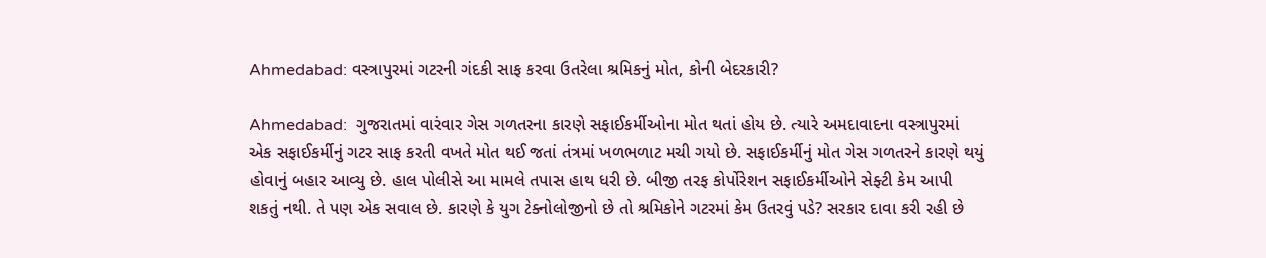Ahmedabad: વસ્ત્રાપુરમાં ગટરની ગંદકી સાફ કરવા ઉતરેલા શ્રમિકનું મોત, કોની બેદરકારી?

Ahmedabad:  ગુજરાતમાં વારંવાર ગેસ ગળતરના કારણે સફાઈકર્મીઓના મોત થતાં હોય છે. ત્યારે અમદાવાદના વસ્ત્રાપુરમાં એક સફાઈકર્મીનું ગટર સાફ કરતી વખતે મોત થઈ જતાં તંત્રમાં ખળભળાટ મચી ગયો છે. સફાઈકર્મીનું મોત ગેસ ગળતરને કારણે થયું હોવાનું બહાર આવ્યુ છે. હાલ પોલીસે આ મામલે તપાસ હાથ ધરી છે. બીજી તરફ કોર્પોરેશન સફાઈકર્મીઓને સેફ્ટી કેમ આપી શકતું નથી. તે પણ એક સવાલ છે. કારણે કે યુગ ટેક્નોલોજીનો છે તો શ્રમિકોને ગટરમાં કેમ ઉતરવું પડે? સરકાર દાવા કરી રહી છે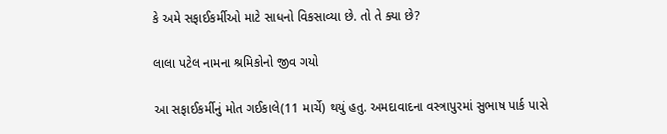કે અમે સફાઈકર્મીઓ માટે સાધનો વિકસાવ્યા છે. તો તે ક્યા છે?

લાલા પટેલ નામના શ્રમિકોનો જીવ ગયો

આ સફાઈકર્મીનું મોત ગઈકાલે(11 માર્ચે) થયું હતુ. અમદાવાદના વસ્ત્રાપુરમાં સુભાષ પાર્ક પાસે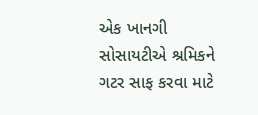એક ખાનગી સોસાયટીએ શ્રમિકને ગટર સાફ કરવા માટે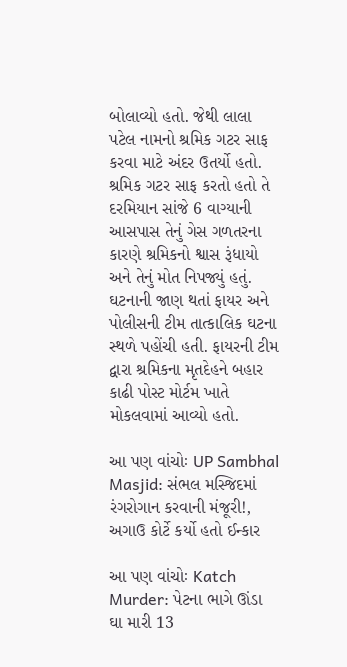બોલાવ્યો હતો. જેથી લાલા પટેલ નામનો શ્રમિક ગટર સાફ કરવા માટે અંદર ઉતર્યો હતો. શ્રમિક ગટર સાફ કરતો હતો તે દરમિયાન સાંજે 6 વાગ્યાની આસપાસ તેનું ગેસ ગળતરના કારણે શ્રમિકનો શ્વાસ રૂંધાયો અને તેનું મોત નિપજ્યું હતું. ઘટનાની જાણ થતાં ફાયર અને પોલીસની ટીમ તાત્કાલિક ઘટના સ્થળે પહોંચી હતી. ફાયરની ટીમ દ્વારા શ્રમિકના મૃતદેહને બહાર કાઢી પોસ્ટ મોર્ટમ ખાતે મોકલવામાં આવ્યો હતો.

આ પણ વાંચોઃ UP Sambhal Masjid: સંભલ મસ્જિદમાં રંગરોગાન કરવાની મંજૂરી!, અગાઉ કોર્ટે કર્યો હતો ઈન્કાર

આ પણ વાંચોઃ Katch Murder: પેટના ભાગે ઊંડા ઘા મારી 13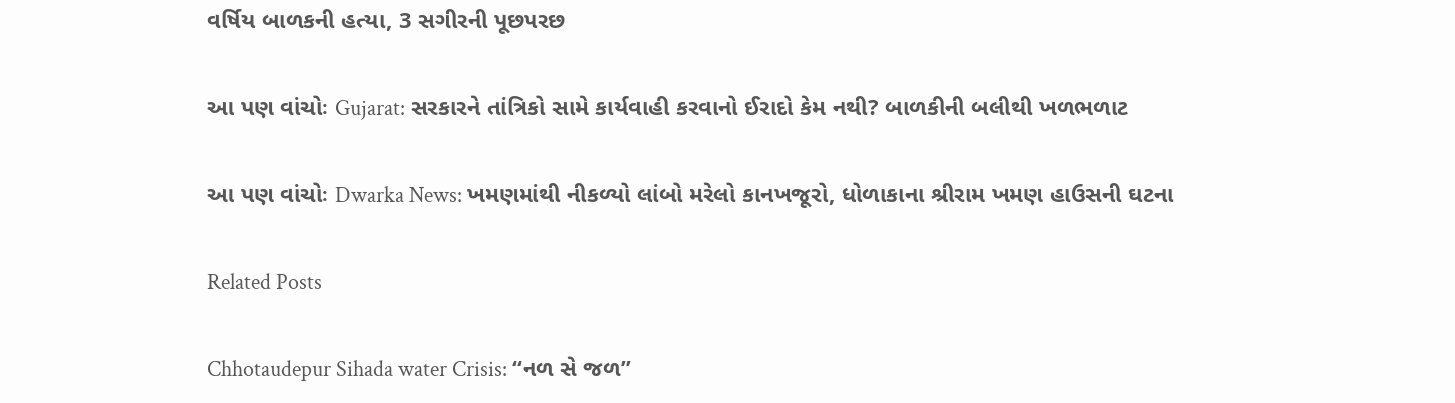વર્ષિય બાળકની હત્યા, 3 સગીરની પૂછપરછ

આ પણ વાંચોઃ Gujarat: સરકારને તાંત્રિકો સામે કાર્યવાહી કરવાનો ઈરાદો કેમ નથી? બાળકીની બલીથી ખળભળાટ

આ પણ વાંચોઃ Dwarka News: ખમણમાંથી નીકળ્યો લાંબો મરેલો કાનખજૂરો, ધોળાકાના શ્રીરામ ખમણ હાઉસની ઘટના

Related Posts

Chhotaudepur Sihada water Crisis: “નળ સે જળ”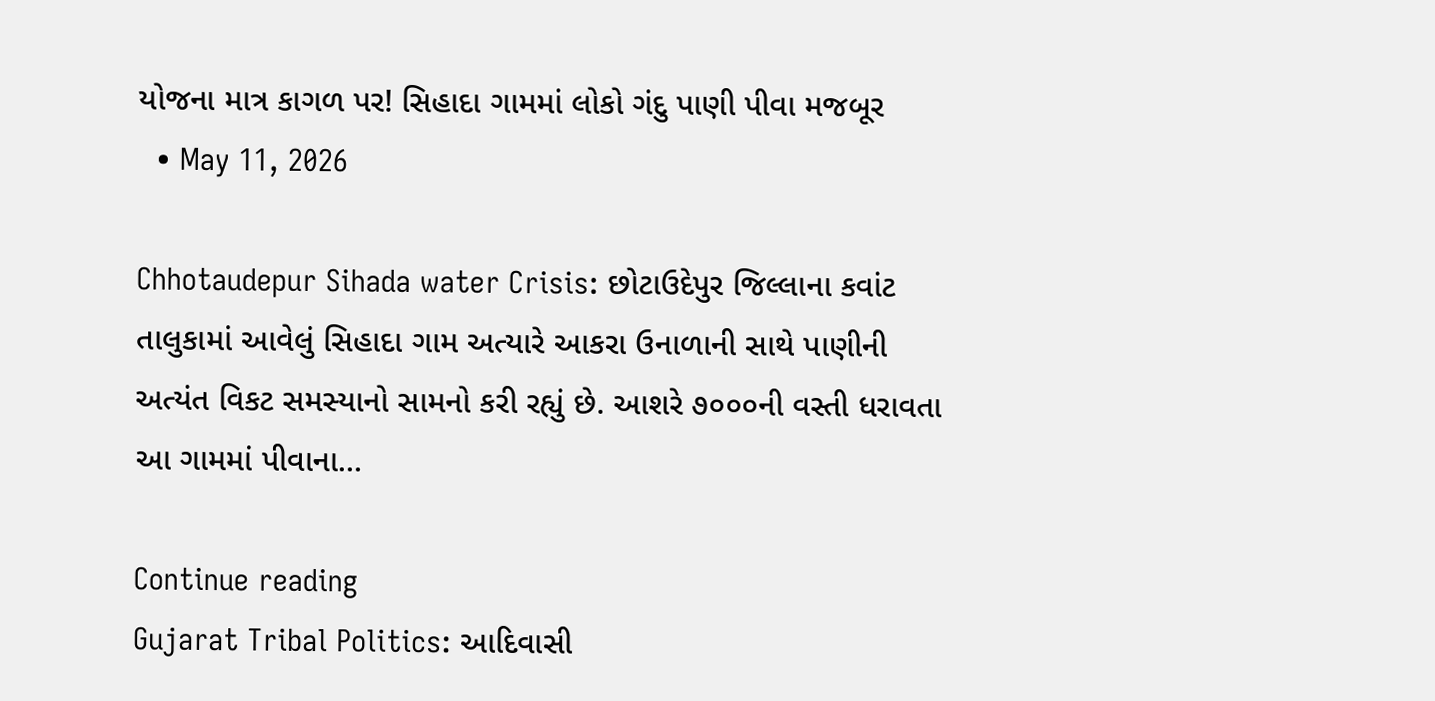યોજના માત્ર કાગળ પર! સિહાદા ગામમાં લોકો ગંદુ પાણી પીવા મજબૂર
  • May 11, 2026

Chhotaudepur Sihada water Crisis: છોટાઉદેપુર જિલ્લાના કવાંટ તાલુકામાં આવેલું સિહાદા ગામ અત્યારે આકરા ઉનાળાની સાથે પાણીની અત્યંત વિકટ સમસ્યાનો સામનો કરી રહ્યું છે. આશરે ૭૦૦૦ની વસ્તી ધરાવતા આ ગામમાં પીવાના…

Continue reading
Gujarat Tribal Politics: આદિવાસી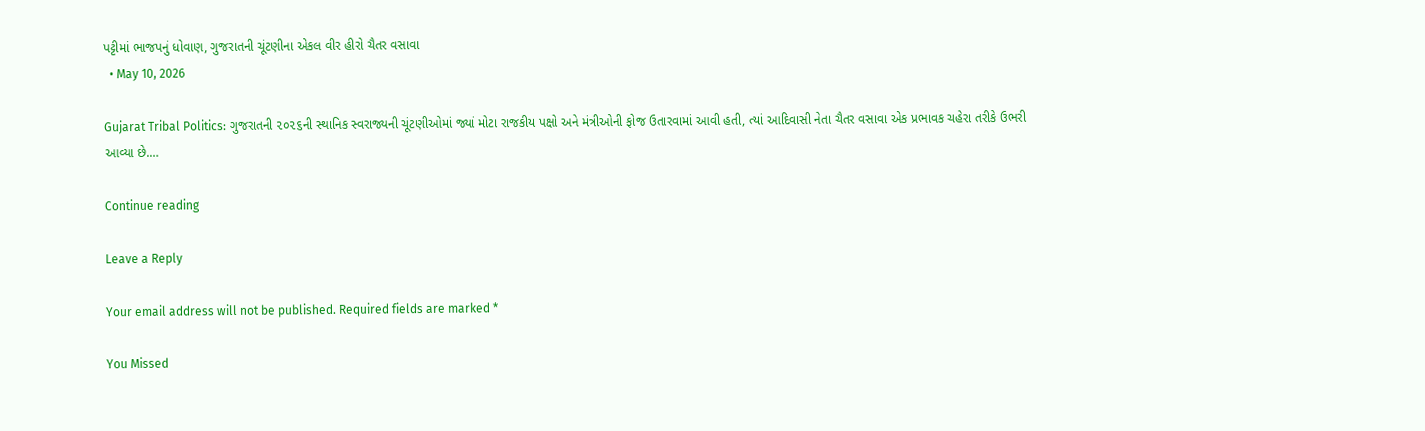પટ્ટીમાં ભાજપનું ધોવાણ, ગુજરાતની ચૂંટણીના એકલ વીર હીરો ચૈતર વસાવા
  • May 10, 2026

Gujarat Tribal Politics: ગુજરાતની ૨૦૨૬ની સ્થાનિક સ્વરાજ્યની ચૂંટણીઓમાં જ્યાં મોટા રાજકીય પક્ષો અને મંત્રીઓની ફોજ ઉતારવામાં આવી હતી, ત્યાં આદિવાસી નેતા ચૈતર વસાવા એક પ્રભાવક ચહેરા તરીકે ઉભરી આવ્યા છે.…

Continue reading

Leave a Reply

Your email address will not be published. Required fields are marked *

You Missed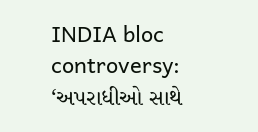INDIA bloc controversy: ‘અપરાધીઓ સાથે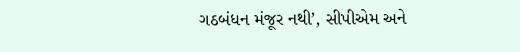ગઠબંધન મંજૂર નથી’, સીપીએમ અને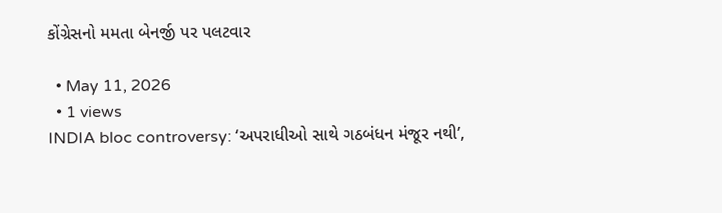કોંગ્રેસનો મમતા બેનર્જી પર પલટવાર

  • May 11, 2026
  • 1 views
INDIA bloc controversy: ‘અપરાધીઓ સાથે ગઠબંધન મંજૂર નથી’,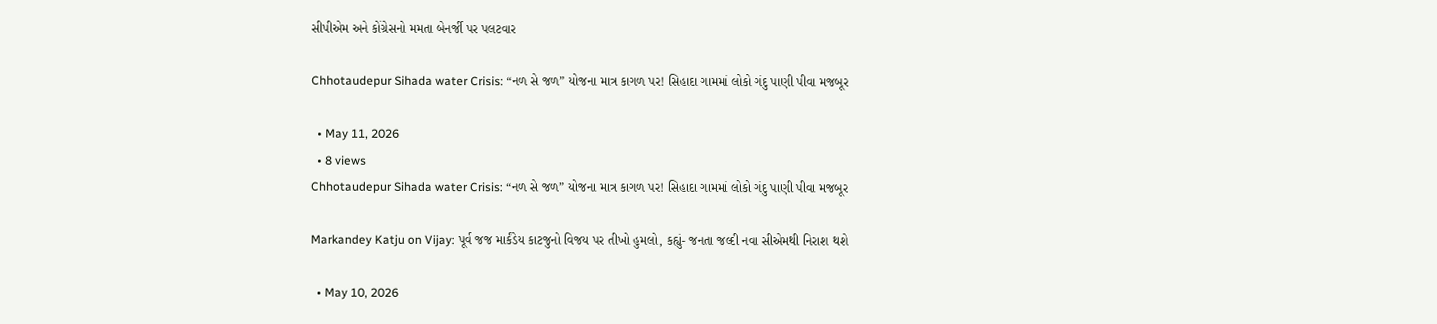સીપીએમ અને કોંગ્રેસનો મમતા બેનર્જી પર પલટવાર

Chhotaudepur Sihada water Crisis: “નળ સે જળ” યોજના માત્ર કાગળ પર! સિહાદા ગામમાં લોકો ગંદુ પાણી પીવા મજબૂર

  • May 11, 2026
  • 8 views
Chhotaudepur Sihada water Crisis: “નળ સે જળ” યોજના માત્ર કાગળ પર! સિહાદા ગામમાં લોકો ગંદુ પાણી પીવા મજબૂર

Markandey Katju on Vijay: પૂર્વ જજ માર્કંડેય કાટજુનો વિજય પર તીખો હુમલો, કહ્યું- જનતા જલ્દી નવા સીએમથી નિરાશ થશે

  • May 10, 2026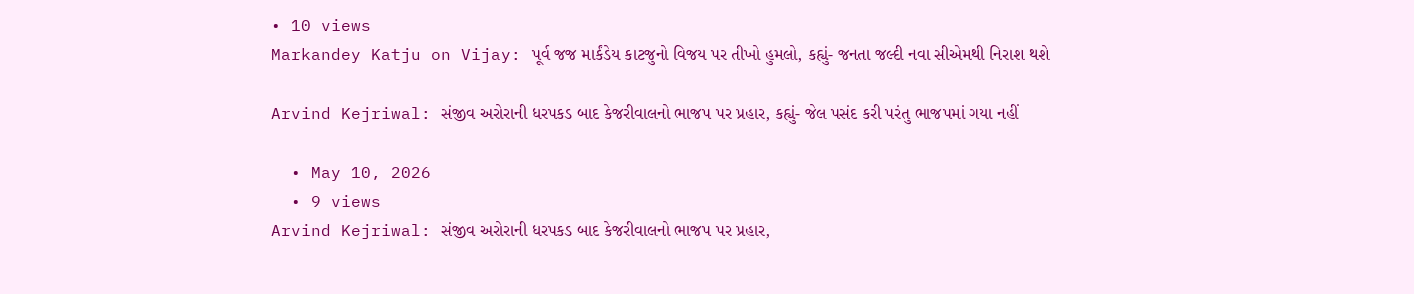• 10 views
Markandey Katju on Vijay: પૂર્વ જજ માર્કંડેય કાટજુનો વિજય પર તીખો હુમલો, કહ્યું- જનતા જલ્દી નવા સીએમથી નિરાશ થશે

Arvind Kejriwal: સંજીવ અરોરાની ધરપકડ બાદ કેજરીવાલનો ભાજપ પર પ્રહાર, કહ્યું- જેલ પસંદ કરી પરંતુ ભાજપમાં ગયા નહીં

  • May 10, 2026
  • 9 views
Arvind Kejriwal: સંજીવ અરોરાની ધરપકડ બાદ કેજરીવાલનો ભાજપ પર પ્રહાર,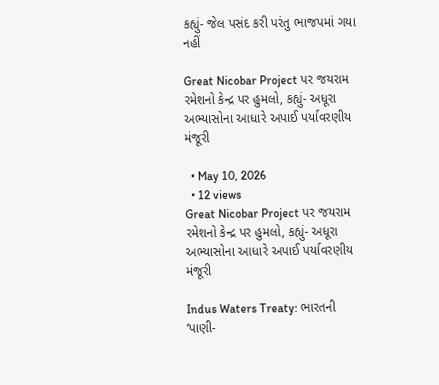કહ્યું- જેલ પસંદ કરી પરંતુ ભાજપમાં ગયા નહીં

Great Nicobar Project પર જયરામ રમેશનો કેન્દ્ર પર હુમલો, કહ્યું- અધૂરા અભ્યાસોના આધારે અપાઈ પર્યાવરણીય મંજૂરી

  • May 10, 2026
  • 12 views
Great Nicobar Project પર જયરામ રમેશનો કેન્દ્ર પર હુમલો, કહ્યું- અધૂરા અભ્યાસોના આધારે અપાઈ પર્યાવરણીય મંજૂરી

Indus Waters Treaty: ભારતની ‘પાણી-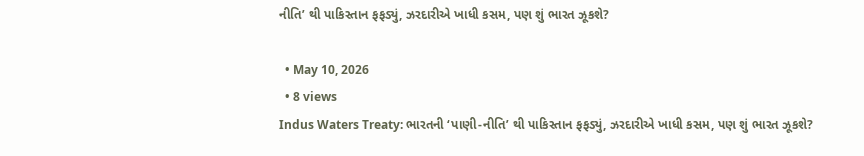નીતિ’ થી પાકિસ્તાન ફફડ્યું, ઝરદારીએ ખાધી કસમ, પણ શું ભારત ઝૂકશે?

  • May 10, 2026
  • 8 views
Indus Waters Treaty: ભારતની ‘પાણી-નીતિ’ થી પાકિસ્તાન ફફડ્યું, ઝરદારીએ ખાધી કસમ, પણ શું ભારત ઝૂકશે?